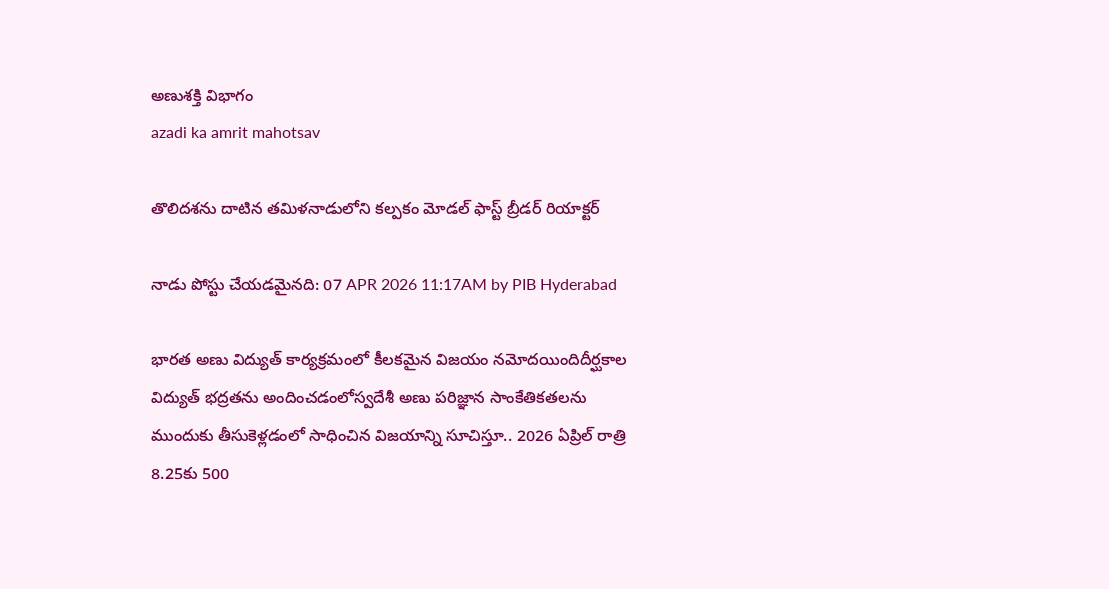అణుశక్తి విభాగం
azadi ka amrit mahotsav

తొలిదశను దాటిన తమిళనాడులోని కల్పకం మోడల్ ఫాస్ట్ బ్రీడర్ రియాక్టర్

నాడు పోస్టు చేయడమైనది: 07 APR 2026 11:17AM by PIB Hyderabad

భారత అణు విద్యుత్ కార్యక్రమంలో కీలకమైన విజయం నమోదయిందిదీర్ఘకాల విద్యుత్ భద్రతను అందించడంలోస్వదేశీ అణు పరిజ్ఞాన సాంకేతికతలను ముందుకు తీసుకెళ్లడంలో సాధించిన విజయాన్ని సూచిస్తూ.. 2026 ఏప్రిల్ రాత్రి 8.25కు 500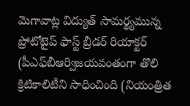మెగావాట్ల విద్యుత్ సామర్థ్యమున్న ప్రోటోటైప్ ఫాస్ట్ బ్రీడర్ రియాక్టర్ (పీఎఫ్‌బీఆర్విజయవంతంగా తొలి క్రిటికాలిటీని సాధించింది (నియంత్రిత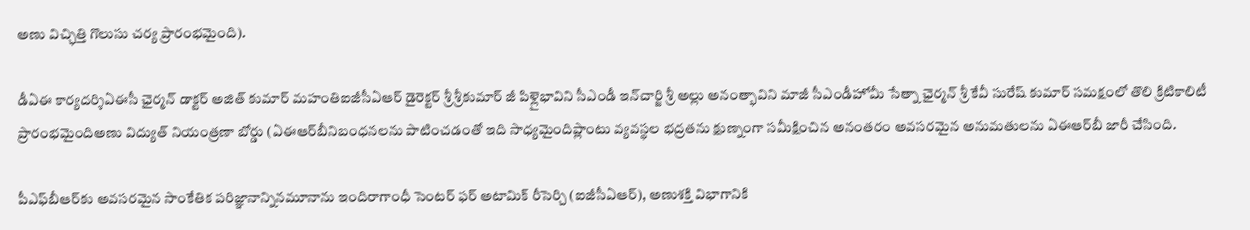అణు విచ్ఛిత్తి గొలుసు చర్య ప్రారంభమైంది).

డీఏఈ కార్యదర్శిఏఈసీ ఛైర్మన్ డాక్టర్ అజిత్ కుమార్ మహంతిఐజీసీఏఆర్ డైరెక్టర్ శ్రీ శ్రీకుమార్ జీ పిళ్లైభావిని సీఎండీ ఇన్‌చార్జి శ్రీ అల్లు అనంత్భావిని మాజీ సీఎండీహోమీ సేత్నా ఛైర్మన్ శ్రీ కేవీ సురేష్ కుమార్ సమక్షంలో తొలి క్రిటికాలిటీ ప్రారంభమైందిఅణు విద్యుత్ నియంత్రణా బోర్డు (ఏఈఆర్‌బీనిబంధనలను పాటించడంతో ఇది సాధ్యమైందిప్లాంటు వ్యవస్థల భద్రతను క్షుణ్నంగా సమీక్షించిన అనంతరం అవసరమైన అనుమతులను ఏఈఆర్‌బీ జారీ చేసింది.

పీఎఫ్‌బీఆర్‌కు అవసరమైన సాంకేతిక పరిజ్ఞానాన్నినమూనాను ఇందిరాగాంధీ సెంటర్ ఫర్ అటామిక్ రీసెర్చి (ఐజీసీఏఆర్), అణుశక్తి విభాగానికి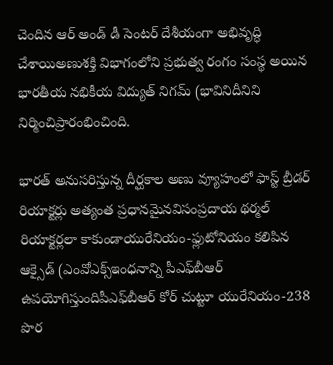చెందిన ఆర్ అండ్ డీ సెంటర్ దేశీయంగా అభివృద్ధి చేశాయిఅణుశక్తి విభాగంలోని ప్రభుత్వ రంగం సంస్థ అయిన భారతీయ నభికీయ విద్యుత్ నిగమ్ (భావినిదీనిని నిర్మించిప్రారంభించింది.

భారత్ అనుసరిస్తున్న దీర్ఘకాల అణు వ్యూహంలో ఫాస్ట్ బ్రీడర్ రియాక్టర్లు అత్యంత ప్రధానమైనవిసంప్రదాయ థర్మల్ రియాక్టర్లలా కాకుండాయురేనియం-ఫ్లుటోనియం కలిపిన ఆక్సైడ్ (ఎంవోఎక్స్ఇంధనాన్ని పీఎఫ్‌బీఆర్ ఉపయోగిస్తుందిపీఎఫ్‌బీఆర్ కోర్ చుట్టూ యురేనియం-238 పొర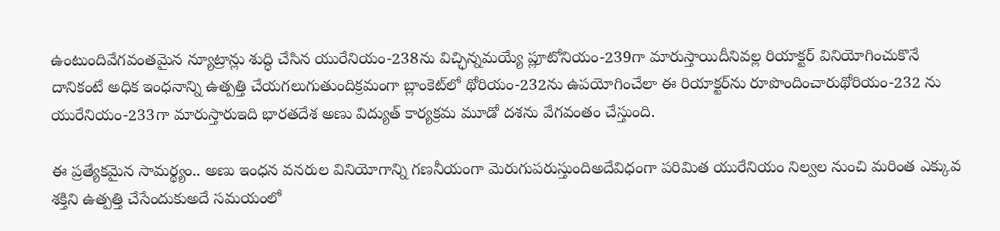ఉంటుందివేగవంతమైన న్యూట్రాన్లు శుద్ధి చేసిన యురేనియం-238ను విచ్ఛిన్నమయ్యే ప్లూటోనియం-239గా మారుస్తాయిదీనివల్ల రియాక్టర్ వినియోగించుకొనే దానికంటే అధిక ఇంధనాన్ని ఉత్పత్తి చేయగలుగుతుందిక్రమంగా బ్లాంకెట్‌లో థోరియం-232ను ఉపయోగించేలా ఈ రియాక్టర్‌ను రూపొందించారుథోరియం-232 ను యురేనియం-233గా మారుస్తారుఇది భారతదేశ అణు విద్యుత్ కార్యక్రమ మూడో దశను వేగవంతం చేస్తుంది.

ఈ ప్రత్యేకమైన సామర్థ్యం.. అణు ఇంధన వనరుల వినియోగాన్ని గణనీయంగా మెరుగుపరుస్తుందిఅదేవిధంగా పరిమిత యురేనియం నిల్వల నుంచి మరింత ఎక్కువ శక్తిని ఉత్పత్తి చేసేందుకుఅదే సమయంలో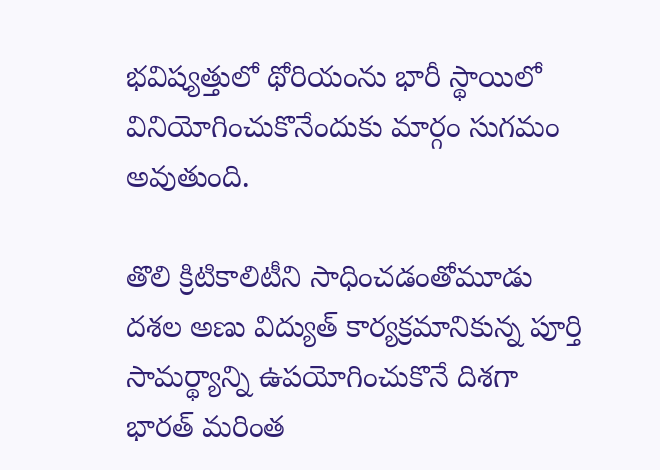భవిష్యత్తులో థోరియంను భారీ స్థాయిలో వినియోగించుకొనేందుకు మార్గం సుగమం అవుతుంది.

తొలి క్రిటికాలిటీని సాధించడంతోమూడు దశల అణు విద్యుత్ కార్యక్రమానికున్న పూర్తి సామర్థ్యాన్ని ఉపయోగించుకొనే దిశగా భారత్ మరింత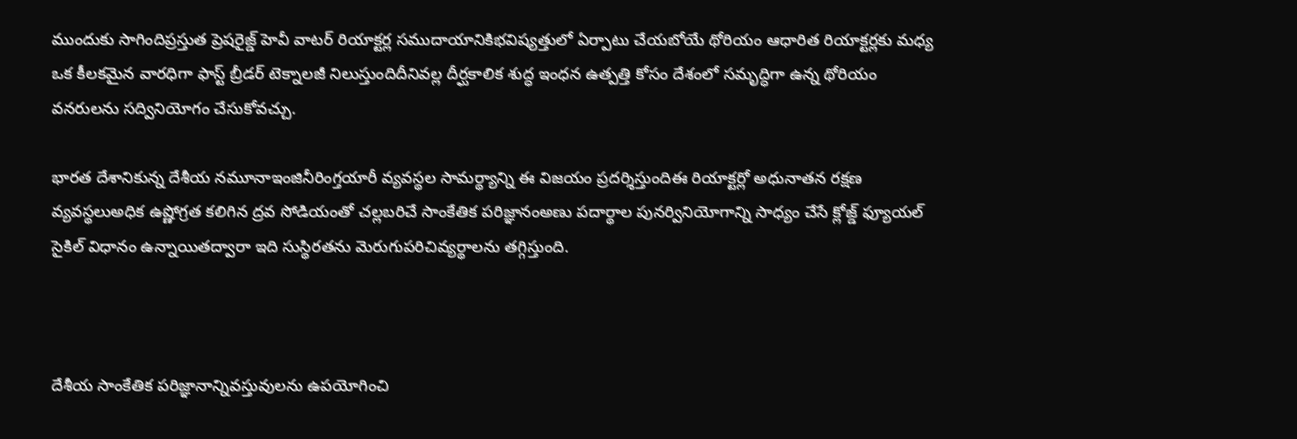ముందుకు సాగిందిప్రస్తుత ప్రెషరైజ్డ్ హెవీ వాటర్ రియాక్టర్ల సముదాయానికిభవిష్యత్తులో ఏర్పాటు చేయబోయే థోరియం ఆధారిత రియాక్టర్లకు మధ్య ఒక కీలకమైన వారధిగా ఫాస్ట్ బ్రీడర్ టెక్నాలజీ నిలుస్తుందిదీనివల్ల దీర్ఘకాలిక శుద్ధ ఇంధన ఉత్పత్తి కోసం దేశంలో సమృద్ధిగా ఉన్న థోరియం వనరులను సద్వినియోగం చేసుకోవచ్చు.

భారత దేశానికున్న దేశీయ నమూనాఇంజినీరింగ్తయారీ వ్యవస్థల సామర్థ్యాన్ని ఈ విజయం ప్రదర్శిస్తుందిఈ రియాక్టర్లో అధునాతన రక్షణ వ్యవస్థలుఅధిక ఉష్ణోగ్రత కలిగిన ద్రవ సోడియంతో చల్లబరిచే సాంకేతిక పరిజ్ఞానంఅణు పదార్థాల పునర్వినియోగాన్ని సాధ్యం చేసే క్లోజ్డ్ ఫ్యూయల్ సైకిల్ విధానం ఉన్నాయితద్వారా ఇది సుస్థిరతను మెరుగుపరిచివ్యర్థాలను తగ్గిస్తుంది.



దేశీయ సాంకేతిక పరిజ్ఞానాన్నివస్తువులను ఉపయోగించి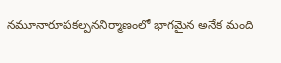నమూనారూపకల్పననిర్మాణంలో భాగమైన అనేక మంది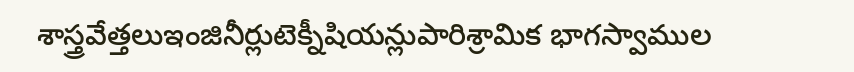శాస్త్రవేత్తలుఇంజినీర్లుటెక్నీషియన్లుపారిశ్రామిక భాగస్వాముల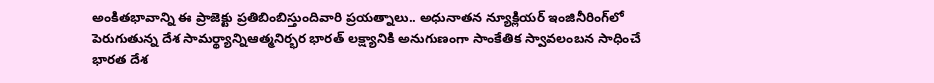అంకితభావాన్ని ఈ ప్రాజెక్టు ప్రతిబింబిస్తుందివారి ప్రయత్నాలు.. అధునాతన న్యూక్లియర్ ఇంజినీరింగ్‌లో పెరుగుతున్న దేశ సామర్థ్యాన్నిఆత్మనిర్భర భారత్‌ లక్ష్యానికి అనుగుణంగా సాంకేతిక స్వావలంబన సాధించే భారత దేశ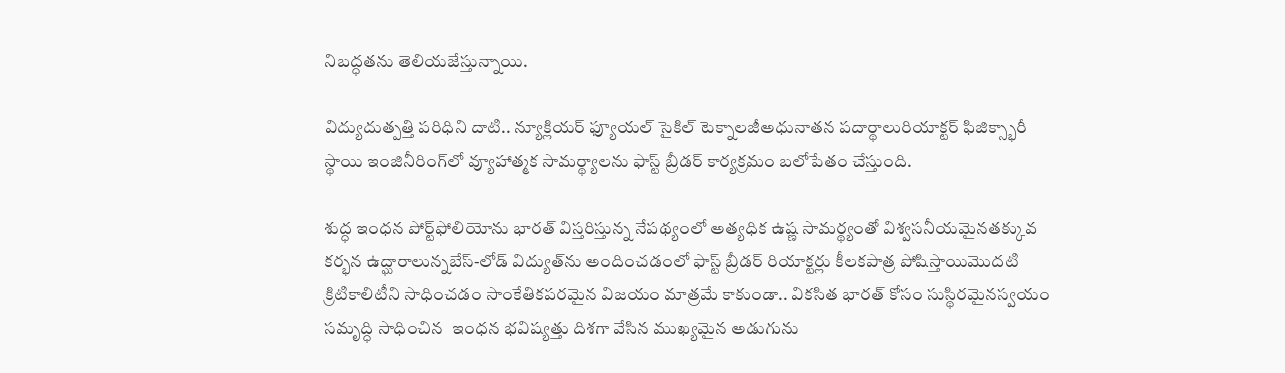నిబద్ధతను తెలియజేస్తున్నాయి.

విద్యుదుత్పత్తి పరిధిని దాటి.. న్యూక్లియర్ ఫ్యూయల్ సైకిల్ టెక్నాలజీఅధునాతన పదార్థాలురియాక్టర్ ఫిజిక్స్భారీ స్థాయి ఇంజినీరింగ్‌లో వ్యూహాత్మక సామర్థ్యాలను ఫాస్ట్ బ్రీడర్ కార్యక్రమం బలోపేతం చేస్తుంది.

శుద్ధ ఇంధన పోర్ట్‌ఫోలియోను భారత్ విస్తరిస్తున్న నేపథ్యంలో అత్యధిక ఉష్ణ సామర్థ్యంతో విశ్వసనీయమైనతక్కువ కర్భన ఉద్ఘారాలున్నబేస్-లోడ్ విద్యుత్‌ను అందించడంలో ఫాస్ట్ బ్రీడర్ రియాక్టర్లు కీలకపాత్ర పోషిస్తాయిమొదటి క్రిటికాలిటీని సాధించడం సాంకేతికపరమైన విజయం మాత్రమే కాకుండా.. వికసిత భారత్ కోసం సుస్థిరమైనస్వయం సమృద్ధి సాధించిన  ఇంధన భవిష్యత్తు దిశగా వేసిన ముఖ్యమైన అడుగును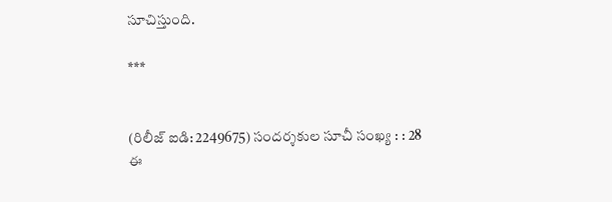సూచిస్తుంది.

***


(రిలీజ్ ఐడి: 2249675) సందర్శకుల సూచీ సంఖ్య : : 28
ఈ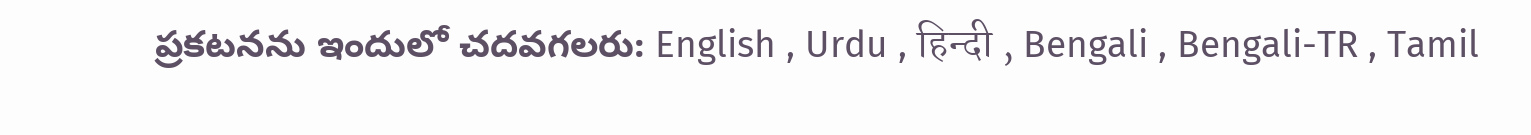ప్రకటనను ఇందులో చదవగలరు: English , Urdu , हिन्दी , Bengali , Bengali-TR , Tamil